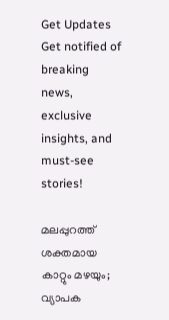Get Updates
Get notified of breaking news, exclusive insights, and must-see stories!

മലപ്പുറത്ത് ശക്തമായ കാറ്റും മഴയും; വ്യാപക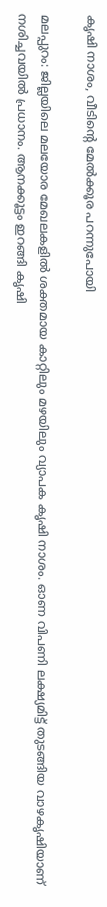കൃഷി നാശം, വീടിന്റെ മേല്‍ക്കൂര പറന്നുപോയി

മലപ്പുറം: ജില്ലയിലെ മലയോര മേഖലകളില്‍ ശക്തമായ കാറ്റിലും മഴയിലും വ്യാപക കൃഷി നാശം. ഓണ വിപണി ലക്ഷ്യമിട്ട് തുടങ്ങിയ വാഴകൃഷിയാണ് നശിച്ചവയില്‍ പ്രധാനം. ആനക്കൂട്ടം ഇറങ്ങി കൃഷി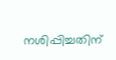നശിപ്പിച്ചതിന്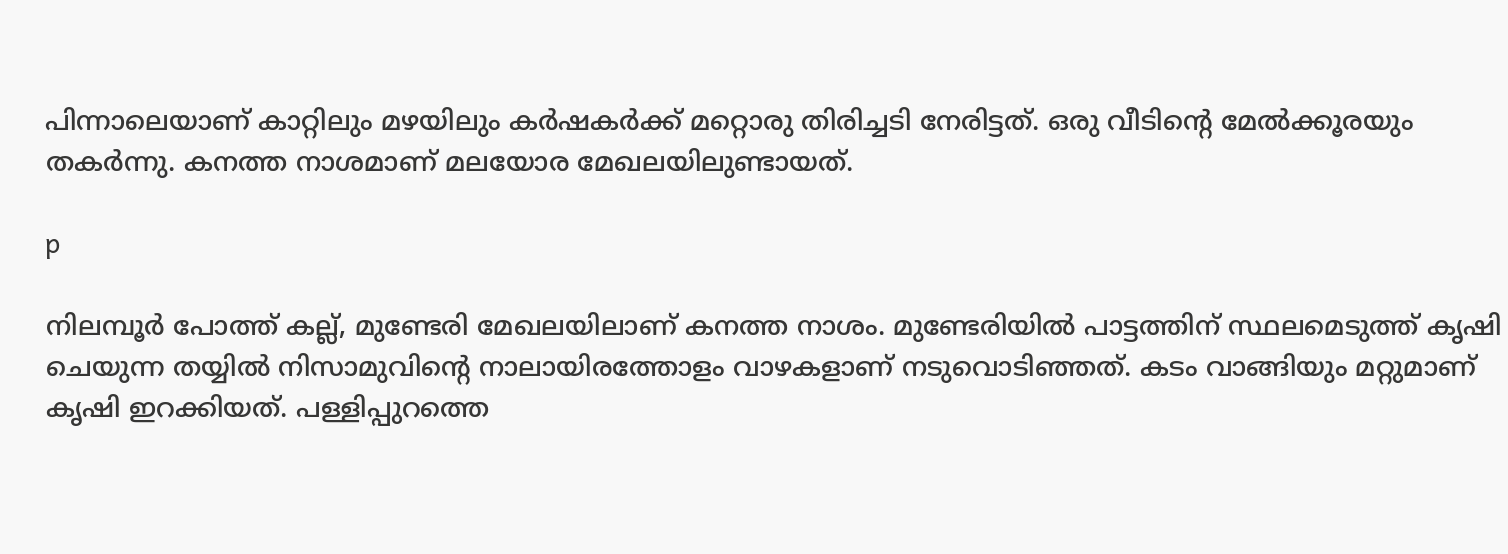പിന്നാലെയാണ് കാറ്റിലും മഴയിലും കര്‍ഷകര്‍ക്ക് മറ്റൊരു തിരിച്ചടി നേരിട്ടത്. ഒരു വീടിന്റെ മേല്‍ക്കൂരയും തകര്‍ന്നു. കനത്ത നാശമാണ് മലയോര മേഖലയിലുണ്ടായത്.

p

നിലമ്പൂര്‍ പോത്ത് കല്ല്, മുണ്ടേരി മേഖലയിലാണ് കനത്ത നാശം. മുണ്ടേരിയില്‍ പാട്ടത്തിന് സ്ഥലമെടുത്ത് കൃഷി ചെയുന്ന തയ്യില്‍ നിസാമുവിന്റെ നാലായിരത്തോളം വാഴകളാണ് നടുവൊടിഞ്ഞത്. കടം വാങ്ങിയും മറ്റുമാണ് കൃഷി ഇറക്കിയത്. പള്ളിപ്പുറത്തെ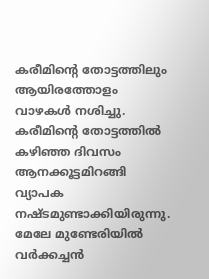കരീമിന്റെ തോട്ടത്തിലും ആയിരത്തോളം വാഴകള്‍ നശിച്ചു. കരീമിന്റെ തോട്ടത്തില്‍ കഴിഞ്ഞ ദിവസം ആനക്കൂട്ടമിറങ്ങി വ്യാപക നഷ്ടമുണ്ടാക്കിയിരുന്നു. മേലേ മുണ്ടേരിയില്‍ വര്‍ക്കച്ചന്‍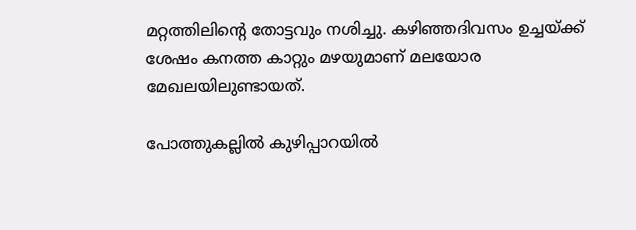മറ്റത്തിലിന്റെ തോട്ടവും നശിച്ചു. കഴിഞ്ഞദിവസം ഉച്ചയ്ക്ക് ശേഷം കനത്ത കാറ്റും മഴയുമാണ് മലയോര മേഖലയിലുണ്ടായത്.

പോത്തുകല്ലില്‍ കുഴിപ്പാറയില്‍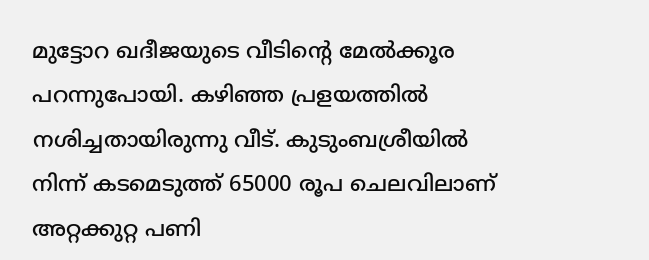മുട്ടോറ ഖദീജയുടെ വീടിന്റെ മേല്‍ക്കൂര പറന്നുപോയി. കഴിഞ്ഞ പ്രളയത്തില്‍ നശിച്ചതായിരുന്നു വീട്. കുടുംബശ്രീയില്‍ നിന്ന് കടമെടുത്ത് 65000 രൂപ ചെലവിലാണ് അറ്റക്കുറ്റ പണി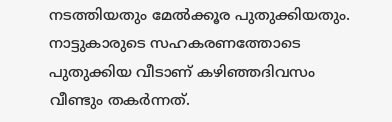നടത്തിയതും മേല്‍ക്കൂര പുതുക്കിയതും. നാട്ടുകാരുടെ സഹകരണത്തോടെ പുതുക്കിയ വീടാണ് കഴിഞ്ഞദിവസം വീണ്ടും തകര്‍ന്നത്.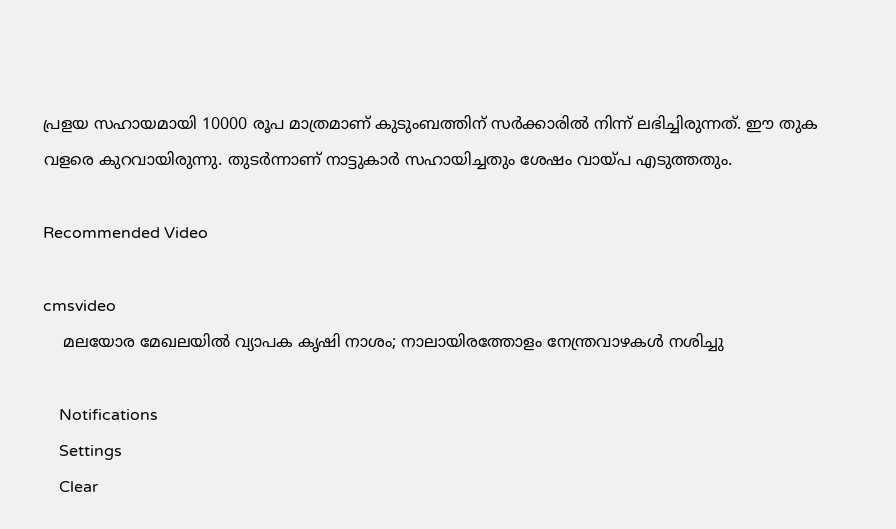പ്രളയ സഹായമായി 10000 രൂപ മാത്രമാണ് കുടുംബത്തിന് സര്‍ക്കാരില്‍ നിന്ന് ലഭിച്ചിരുന്നത്. ഈ തുക വളരെ കുറവായിരുന്നു. തുടര്‍ന്നാണ് നാട്ടുകാര്‍ സഹായിച്ചതും ശേഷം വായ്പ എടുത്തതും.

Recommended Video

cmsvideo
    മലയോര മേഖലയിൽ വ്യാപക കൃഷി നാശം; നാലായിരത്തോളം നേന്ത്രവാഴകൾ നശിച്ചു

    Notifications
    Settings
    Clear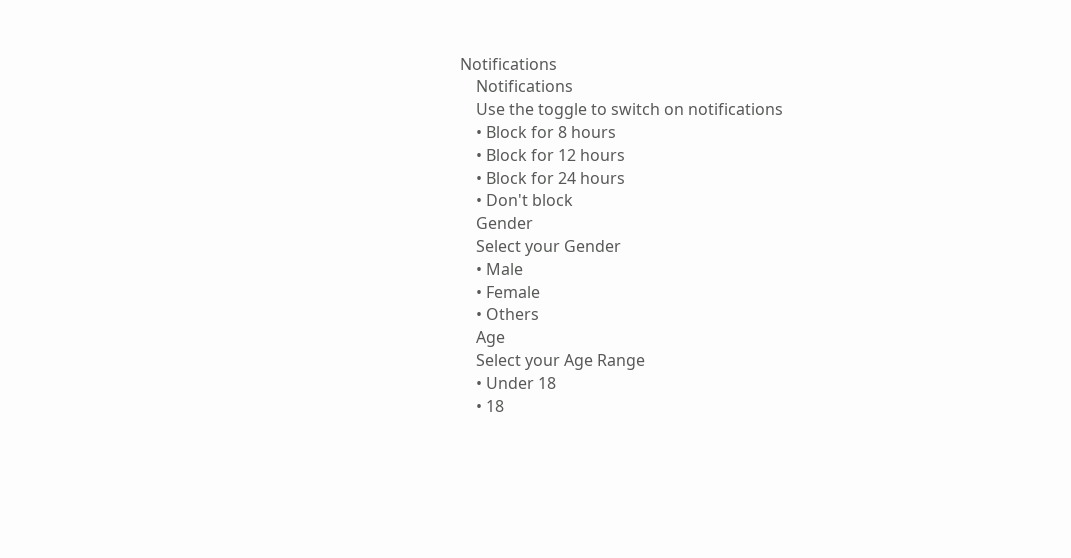Notifications
    Notifications
    Use the toggle to switch on notifications
    • Block for 8 hours
    • Block for 12 hours
    • Block for 24 hours
    • Don't block
    Gender
    Select your Gender
    • Male
    • Female
    • Others
    Age
    Select your Age Range
    • Under 18
    • 18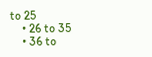to 25
    • 26 to 35
    • 36 to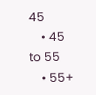45
    • 45 to 55
    • 55+